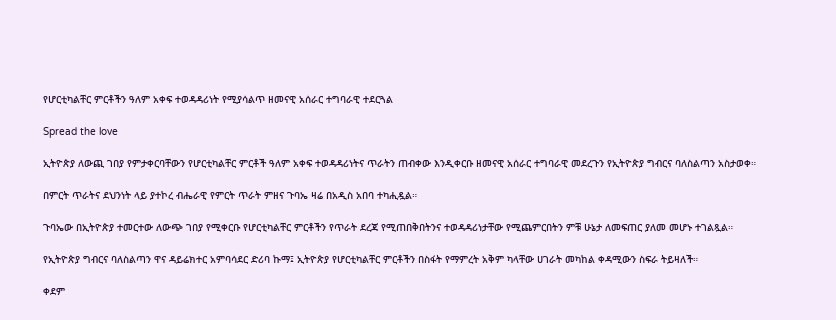የሆርቲካልቸር ምርቶችን ዓለም አቀፍ ተወዳዳሪነት የሚያሳልጥ ዘመናዊ አሰራር ተግባራዊ ተደርጓል

Spread the love

ኢትዮጵያ ለውጪ ገበያ የምታቀርባቸውን የሆርቲካልቸር ምርቶች ዓለም አቀፍ ተወዳዳሪነትና ጥራትን ጠብቀው እንዲቀርቡ ዘመናዊ አሰራር ተግባራዊ መደረጉን የኢትዮጵያ ግብርና ባለስልጣን አስታወቀ።

በምርት ጥራትና ደህንነት ላይ ያተኮረ ብሔራዊ የምርት ጥራት ምዘና ጉባኤ ዛሬ በአዲስ አበባ ተካሒዷል።

ጉባኤው በኢትዮጵያ ተመርተው ለውጭ ገበያ የሚቀርቡ የሆርቲካልቸር ምርቶችን የጥራት ደረጃ የሚጠበቅበትንና ተወዳዳሪነታቸው የሚጨምርበትን ምቹ ሁኔታ ለመፍጠር ያለመ መሆኑ ተገልጿል።

የኢትዮጵያ ግብርና ባለስልጣን ዋና ዳይሬክተር አምባሳደር ድሪባ ኩማ፤ ኢትዮጵያ የሆርቲካልቸር ምርቶችን በስፋት የማምረት አቅም ካላቸው ሀገራት መካከል ቀዳሚውን ስፍራ ትይዛለች።

ቀደም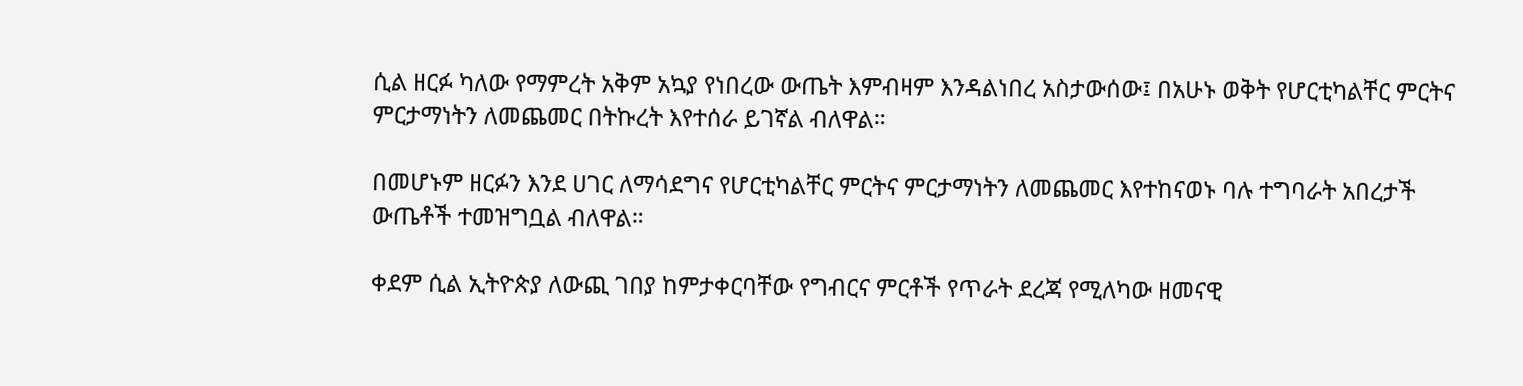ሲል ዘርፉ ካለው የማምረት አቅም አኳያ የነበረው ውጤት እምብዛም እንዳልነበረ አስታውሰው፤ በአሁኑ ወቅት የሆርቲካልቸር ምርትና ምርታማነትን ለመጨመር በትኩረት እየተሰራ ይገኛል ብለዋል።

በመሆኑም ዘርፉን እንደ ሀገር ለማሳደግና የሆርቲካልቸር ምርትና ምርታማነትን ለመጨመር እየተከናወኑ ባሉ ተግባራት አበረታች ውጤቶች ተመዝግቧል ብለዋል።

ቀደም ሲል ኢትዮጵያ ለውጪ ገበያ ከምታቀርባቸው የግብርና ምርቶች የጥራት ደረጃ የሚለካው ዘመናዊ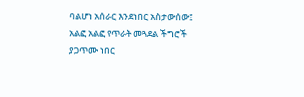ባልሆነ አሰራር እንደነበር አስታውሰው፤ አልፎ አልፎ የጥራት መጓደል ችግሮች ያጋጥሙ ነበር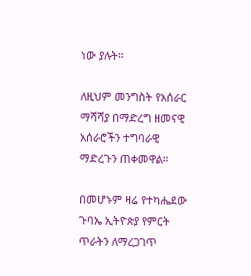ነው ያሉት።

ለዚህም መንግስት የአሰራር ማሻሻያ በማድረግ ዘመናዊ አሰራሮችን ተግባራዊ ማድረጉን ጠቀመዋል።

በመሆኑም ዛሬ የተካሔደው ጉባኤ ኢትዮጵያ የምርት ጥራትን ለማረጋገጥ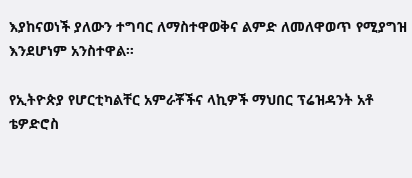እያከናወነች ያለውን ተግባር ለማስተዋወቅና ልምድ ለመለዋወጥ የሚያግዝ እንደሆነም አንስተዋል።

የኢትዮጵያ የሆርቲካልቸር አምራቾችና ላኪዎች ማህበር ፕሬዝዳንት አቶ ቴዎድሮስ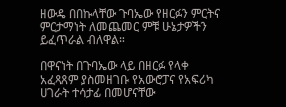ዘውዴ በበኩላቸው ጉባኤው የዘርፉን ምርትና ምርታማነት ለመጨመር ምቹ ሁኔታዎችን ይፈጥራል ብለዋል።

በዋናነት በጉባኤው ላይ በዘርፉ የላቀ አፈጻጸም ያስመዘገቡ የአውሮፓና የአፍሪካ ሀገራት ተሳታፊ በመሆናቸው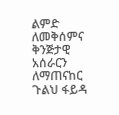ልምድ ለመቅሰምና ቅንጅታዊ አሰራርን ለማጠናከር ጉልህ ፋይዳ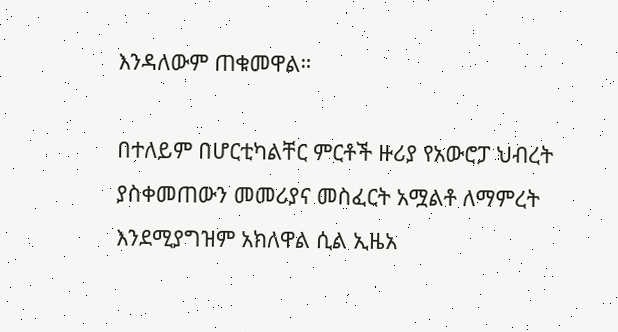እንዳለውም ጠቁመዋል።

በተለይም በሆርቲካልቸር ምርቶች ዙሪያ የአውሮፓ ህብረት ያስቀመጠውን መመሪያና መስፈርት አሟልቶ ለማምረት እንደሚያግዝም አክለዋል ሲል ኢዜአ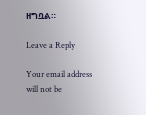ዘግቧል።

Leave a Reply

Your email address will not be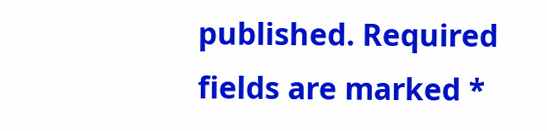published. Required fields are marked *